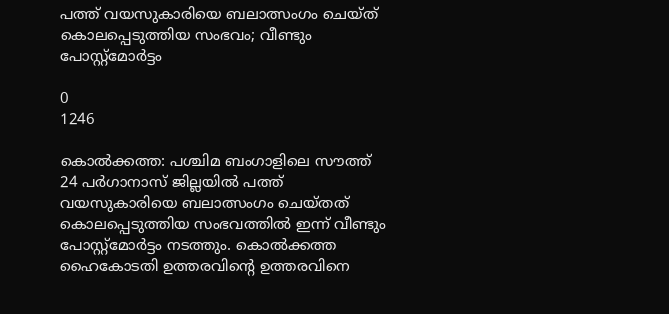പത്ത് വയസുകാരിയെ ബലാത്സംഗം ചെയ്ത് കൊലപ്പെടുത്തിയ സംഭവം; വീണ്ടും പോസ്റ്റ്‌മോര്‍ട്ടം

0
1246

കൊൽക്കത്ത: പശ്ചിമ ബംഗാളിലെ സൗത്ത് 24 പര്‍ഗാനാസ് ജില്ലയിൽ പത്ത് വയസുകാരിയെ ബലാത്സംഗം ചെയ്തത് കൊലപ്പെടുത്തിയ സംഭവത്തിൽ ഇന്ന് വീണ്ടും പോസ്റ്റ്‌മോര്‍ട്ടം നടത്തും. കൊല്‍ക്കത്ത ഹൈകോടതി ഉത്തരവിന്റെ ഉത്തരവിനെ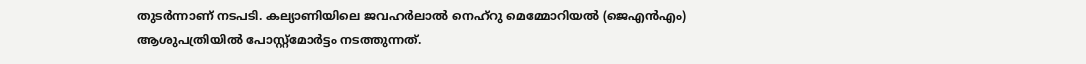തുടർന്നാണ് നടപടി. കല്യാണിയിലെ ജവഹര്‍ലാല്‍ നെഹ്റു മെമ്മോറിയല്‍ (ജെഎന്‍എം) ആശുപത്രിയില്‍ പോസ്റ്റ്മോര്‍ട്ടം നടത്തുന്നത്.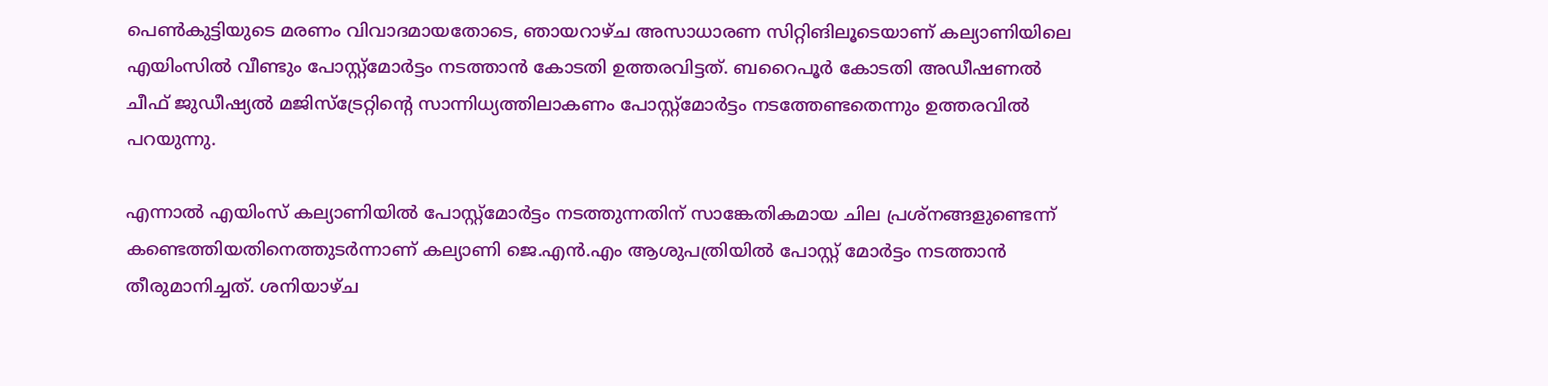പെണ്‍കുട്ടിയുടെ മരണം വിവാദമായതോടെ, ഞായറാഴ്ച അസാധാരണ സിറ്റിങിലൂടെയാണ് കല്യാണിയിലെ എയിംസില്‍ വീണ്ടും പോസ്റ്റ്‌മോര്‍ട്ടം നടത്താൻ കോടതി ഉത്തരവിട്ടത്. ബറൈപൂര്‍ കോടതി അഡീഷണല്‍ ചീഫ് ജുഡീഷ്യല്‍ മജിസ്‌ട്രേറ്റിന്റെ സാന്നിധ്യത്തിലാകണം പോസ്റ്റ്‌മോര്‍ട്ടം നടത്തേണ്ടതെന്നും ഉത്തരവിൽ പറയുന്നു.

എന്നാല്‍ എയിംസ് കല്യാണിയില്‍ പോസ്റ്റ്‌മോര്‍ട്ടം നടത്തുന്നതിന് സാങ്കേതികമായ ചില പ്രശ്‌നങ്ങളുണ്ടെന്ന് കണ്ടെത്തിയതിനെത്തുടര്‍ന്നാണ് കല്യാണി ജെ.എന്‍.എം ആശുപത്രിയില്‍ പോസ്റ്റ് മോര്‍ട്ടം നടത്താന്‍ തീരുമാനിച്ചത്. ശനിയാഴ്ച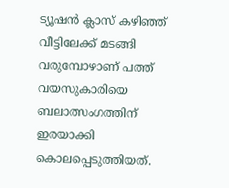ട്യൂഷന്‍ ക്ലാസ് കഴിഞ്ഞ് വീട്ടിലേക്ക് മടങ്ങി വരുമ്പോഴാണ് പത്ത് വയസുകാരിയെ ബലാത്സംഗത്തിന് ഇരയാക്കി കൊലപ്പെടുത്തിയത്.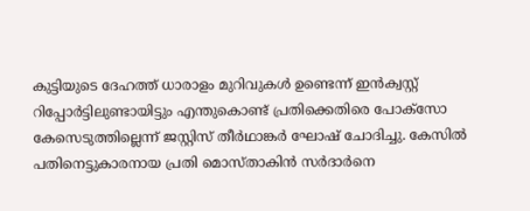കുട്ടിയുടെ ദേഹത്ത് ധാരാളം മുറിവുകൾ ഉണ്ടെന്ന് ഇൻക്വസ്റ്റ് റിപ്പോർട്ടിലുണ്ടായിട്ടും എന്തുകൊണ്ട് പ്രതിക്കെതിരെ പോക്സോ കേസെടുത്തില്ലെന്ന് ജസ്റ്റിസ് തീർഥാങ്കർ ഘോഷ് ചോദിച്ചു. കേസിൽ പതിനെട്ടുകാരനായ പ്രതി മൊസ്താകിൻ സർദാർനെ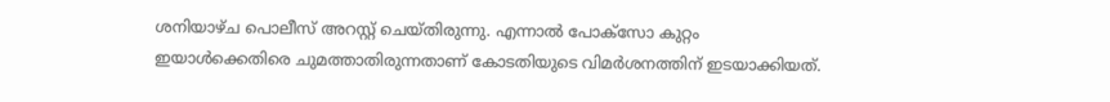ശനിയാഴ്ച പൊലീസ് അറസ്റ്റ് ചെയ്തിരുന്നു. എന്നാൽ പോക്സോ കുറ്റം ഇയാൾക്കെതിരെ ചുമത്താതിരുന്നതാണ് കോടതിയുടെ വിമർശനത്തിന് ഇടയാക്കിയത്.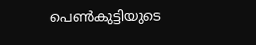പെൺകുട്ടിയുടെ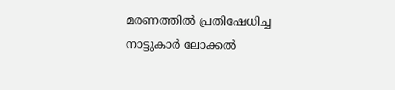മരണത്തിൽ പ്രതിഷേധിച്ച നാട്ടുകാർ ലോക്കൽ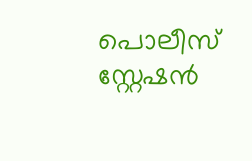പൊലീസ് സ്റ്റേഷൻ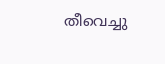തീവെച്ചു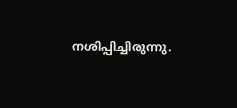നശിപ്പിച്ചിരുന്നു.